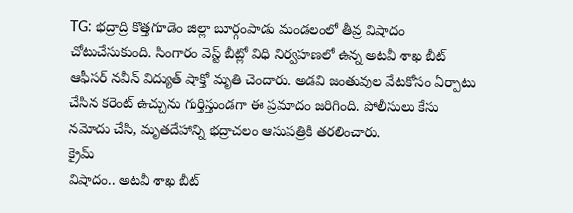TG: భద్రాద్రి కొత్తగూడెం జిల్లా బూర్గంపాడు మండలంలో తీవ్ర విషాదం చోటుచేసుకుంది. సింగారం వెస్ట్ బీట్లో విధి నిర్వహణలో ఉన్న అటవీ శాఖ బీట్ ఆఫీసర్ నవీన్ విద్యుత్ షాక్తో మృతి చెందారు. అడవి జంతువుల వేటకోసం ఏర్పాటు చేసిన కరెంట్ ఉచ్చును గుర్తిస్తుండగా ఈ ప్రమాదం జరిగింది. పోలీసులు కేసు నమోదు చేసి, మృతదేహాన్ని భద్రాచలం ఆసుపత్రికి తరలించారు.
క్రైమ్
విషాదం.. అటవీ శాఖ బీట్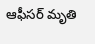ఆఫీసర్ మృతి